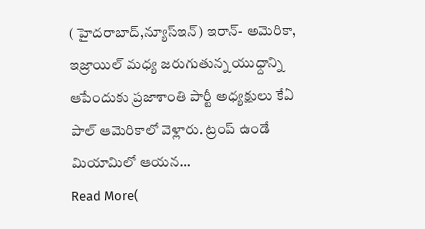( హైదరాబాద్,న్యూస్ఇన్) ఇరాన్- అమెరికా, ఇజ్రాయిల్ మధ్య జరుగుతున్న యుధ్దాన్ని ఆపేందుకు ప్రజాశాంతి పార్టీ అధ్యక్షులు కేఏ పాల్ ఆమెరికాలో వెళ్లారు. ట్రంప్ ఉండే మియామిలో ఆయన…
Read More(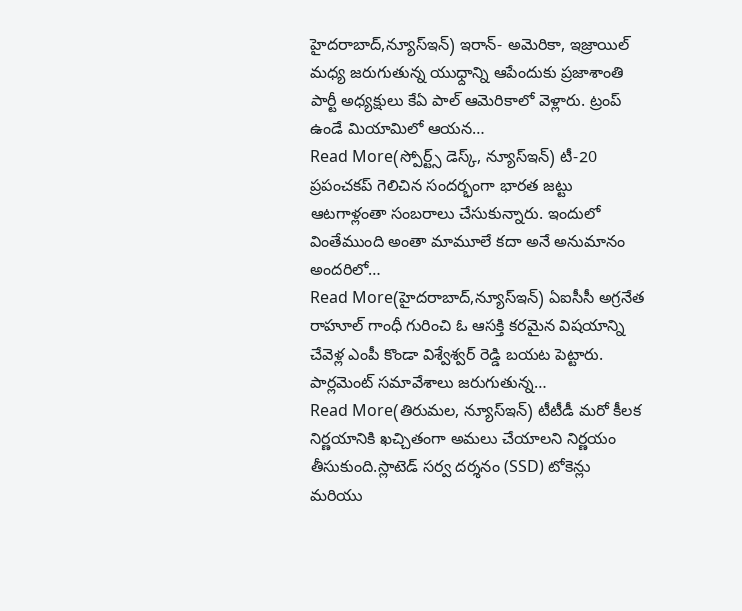హైదరాబాద్,న్యూస్ఇన్) ఇరాన్- అమెరికా, ఇజ్రాయిల్ మధ్య జరుగుతున్న యుధ్దాన్ని ఆపేందుకు ప్రజాశాంతి పార్టీ అధ్యక్షులు కేఏ పాల్ ఆమెరికాలో వెళ్లారు. ట్రంప్ ఉండే మియామిలో ఆయన…
Read More(స్పోర్ట్స్ డెస్క్, న్యూస్ఇన్) టీ-20 ప్రపంచకప్ గెలిచిన సందర్భంగా భారత జట్టు ఆటగాళ్లంతా సంబరాలు చేసుకున్నారు. ఇందులో వింతేముంది అంతా మామూలే కదా అనే అనుమానం అందరిలో…
Read More(హైదరాబాద్,న్యూస్ఇన్) ఏఐసీసీ అగ్రనేత రాహూల్ గాంధీ గురించి ఓ ఆసక్తి కరమైన విషయాన్ని చేవెళ్ల ఎంపీ కొండా విశ్వేశ్వర్ రెడ్డి బయట పెట్టారు. పార్లమెంట్ సమావేశాలు జరుగుతున్న…
Read More(తిరుమల, న్యూస్ఇన్) టీటీడీ మరో కీలక నిర్ణయానికి ఖచ్చితంగా అమలు చేయాలని నిర్ణయం తీసుకుంది.స్లాటెడ్ సర్వ దర్శనం (SSD) టోకెన్లు మరియు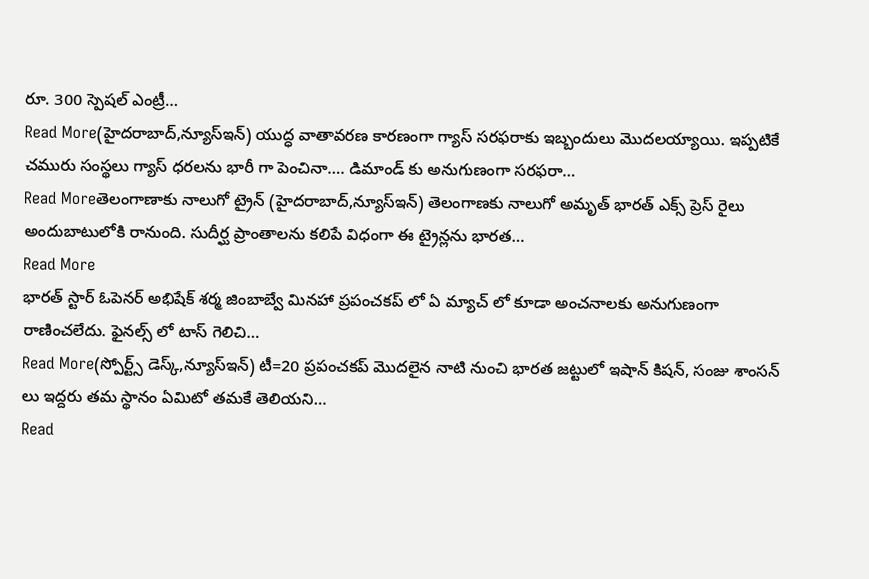రూ. 300 స్పెషల్ ఎంట్రీ…
Read More(హైదరాబాద్,న్యూస్ఇన్) యుద్ధ వాతావరణ కారణంగా గ్యాస్ సరఫరాకు ఇబ్బందులు మొదలయ్యాయి. ఇప్పటికే చమురు సంస్థలు గ్యాస్ ధరలను భారీ గా పెంచినా…. డిమాండ్ కు అనుగుణంగా సరఫరా…
Read Moreతెలంగాణాకు నాలుగో ట్రైన్ (హైదరాబాద్,న్యూస్ఇన్) తెలంగాణకు నాలుగో అమృత్ భారత్ ఎక్స్ ప్రెస్ రైలు అందుబాటులోకి రానుంది. సుదీర్ఘ ప్రాంతాలను కలిపే విధంగా ఈ ట్రైన్లను భారత…
Read More
భారత్ స్టార్ ఓపెనర్ అభిషేక్ శర్మ జింబాబ్వే మినహా ప్రపంచకప్ లో ఏ మ్యాచ్ లో కూడా అంచనాలకు అనుగుణంగా రాణించలేదు. ఫైనల్స్ లో టాస్ గెలిచి…
Read More(స్పోర్ట్స్ డెస్క్,న్యూస్ఇన్) టీ=20 ప్రపంచకప్ మొదలైన నాటి నుంచి భారత జట్టులో ఇషాన్ కిషన్, సంజు శాంసన్ లు ఇద్దరు తమ స్థానం ఏమిటో తమకే తెలియని…
Read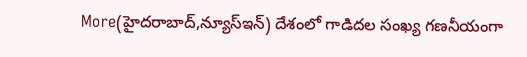More(హైదరాబాద్,న్యూస్ఇన్) దేశంలో గాడిదల సంఖ్య గణనీయంగా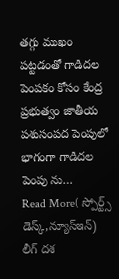తగ్గు ముఖం పట్టడంతో గాడిదల పెంపకం కోసం కేంద్ర ప్రభుత్వం జాతీయ పశుసంపద పెంపులో భాగంగా గాడిదల పెంపు ను…
Read More( స్పోర్ట్స్ డెస్క్,న్యూస్ఇన్) లీగ్ దశ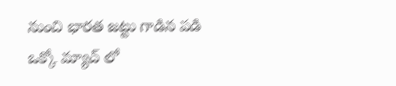నుంచి భారత జట్టు గాడిన పడి ఒక్కో మ్యాచ్ లో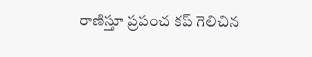రాణిస్తూ ప్రపంచ కప్ గెలిచిన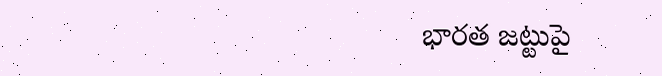భారత జట్టుపై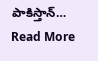పాకిస్తాన్…
Read More